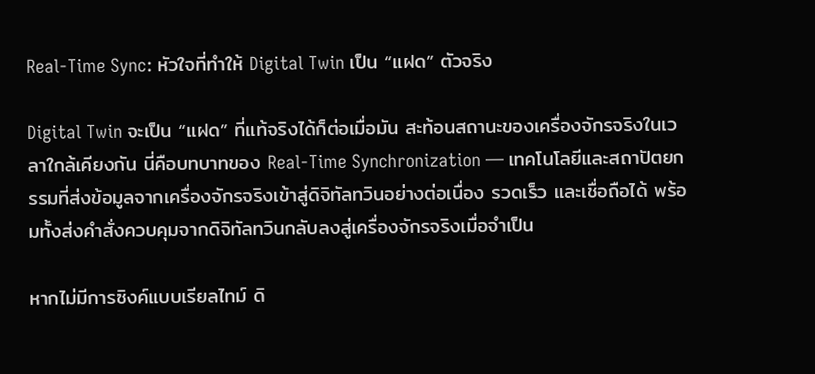Real-Time Sync: หัวใจที่ทำให้ Digital Twin เป็น “แฝด” ตัวจริง

Digital Twin จะเป็น “แฝด” ที่แท้จริงได้ก็ต่อเมื่อมัน สะท้อนสถานะของเครื่องจักรจริงในเวลาใกล้เคียงกัน นี่คือบทบาทของ Real-Time Synchronization — เทคโนโลยีและสถาปัตยกรรมที่ส่งข้อมูลจากเครื่องจักรจริงเข้าสู่ดิจิทัลทวินอย่างต่อเนื่อง รวดเร็ว และเชื่อถือได้ พร้อมทั้งส่งคำสั่งควบคุมจากดิจิทัลทวินกลับลงสู่เครื่องจักรจริงเมื่อจำเป็น

หากไม่มีการซิงค์แบบเรียลไทม์ ดิ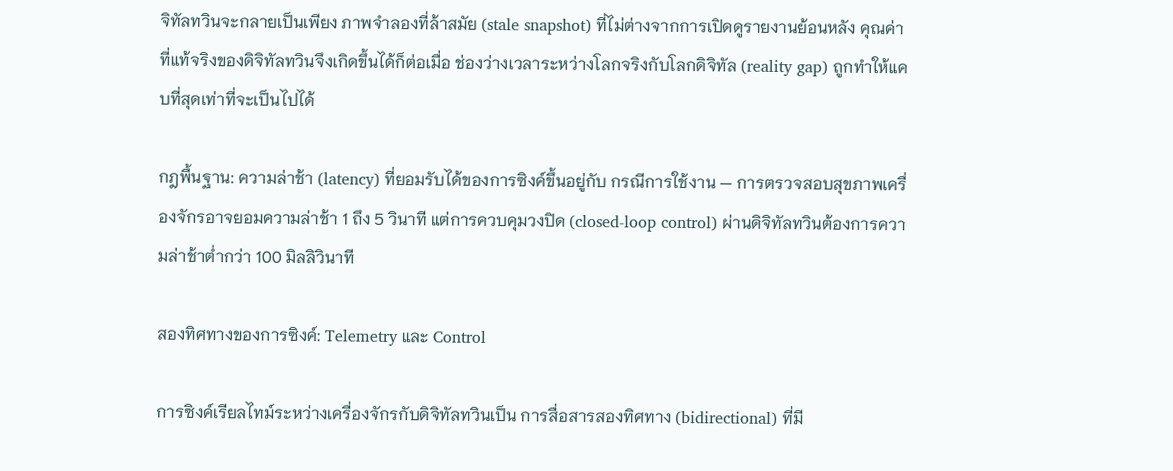จิทัลทวินจะกลายเป็นเพียง ภาพจำลองที่ล้าสมัย (stale snapshot) ที่ไม่ต่างจากการเปิดดูรายงานย้อนหลัง คุณค่าที่แท้จริงของดิจิทัลทวินจึงเกิดขึ้นได้ก็ต่อเมื่อ ช่องว่างเวลาระหว่างโลกจริงกับโลกดิจิทัล (reality gap) ถูกทำให้แคบที่สุดเท่าที่จะเป็นไปได้

กฎพื้นฐาน: ความล่าช้า (latency) ที่ยอมรับได้ของการซิงค์ขึ้นอยู่กับ กรณีการใช้งาน — การตรวจสอบสุขภาพเครื่องจักรอาจยอมความล่าช้า 1 ถึง 5 วินาที แต่การควบคุมวงปิด (closed-loop control) ผ่านดิจิทัลทวินต้องการความล่าช้าต่ำกว่า 100 มิลลิวินาที

สองทิศทางของการซิงค์: Telemetry และ Control

การซิงค์เรียลไทม์ระหว่างเครื่องจักรกับดิจิทัลทวินเป็น การสื่อสารสองทิศทาง (bidirectional) ที่มี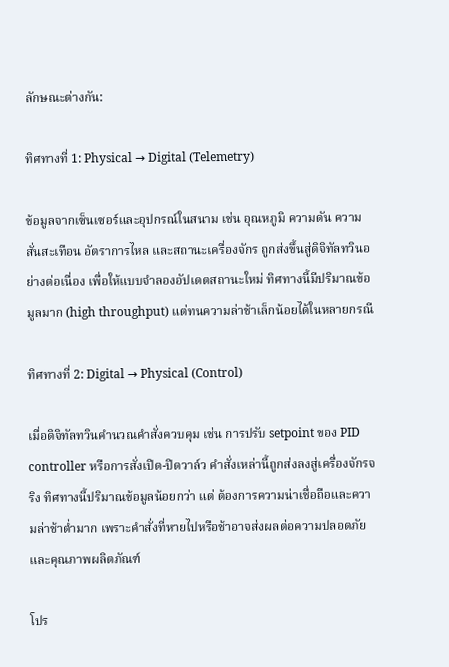ลักษณะต่างกัน:

ทิศทางที่ 1: Physical → Digital (Telemetry)

ข้อมูลจากเซ็นเซอร์และอุปกรณ์ในสนาม เช่น อุณหภูมิ ความดัน ความสั่นสะเทือน อัตราการไหล และสถานะเครื่องจักร ถูกส่งขึ้นสู่ดิจิทัลทวินอย่างต่อเนื่อง เพื่อให้แบบจำลองอัปเดตสถานะใหม่ ทิศทางนี้มีปริมาณข้อมูลมาก (high throughput) แต่ทนความล่าช้าเล็กน้อยได้ในหลายกรณี

ทิศทางที่ 2: Digital → Physical (Control)

เมื่อดิจิทัลทวินคำนวณคำสั่งควบคุม เช่น การปรับ setpoint ของ PID controller หรือการสั่งเปิด-ปิดวาล์ว คำสั่งเหล่านี้ถูกส่งลงสู่เครื่องจักรจริง ทิศทางนี้ปริมาณข้อมูลน้อยกว่า แต่ ต้องการความน่าเชื่อถือและความล่าช้าต่ำมาก เพราะคำสั่งที่หายไปหรือช้าอาจส่งผลต่อความปลอดภัยและคุณภาพผลิตภัณฑ์

โปร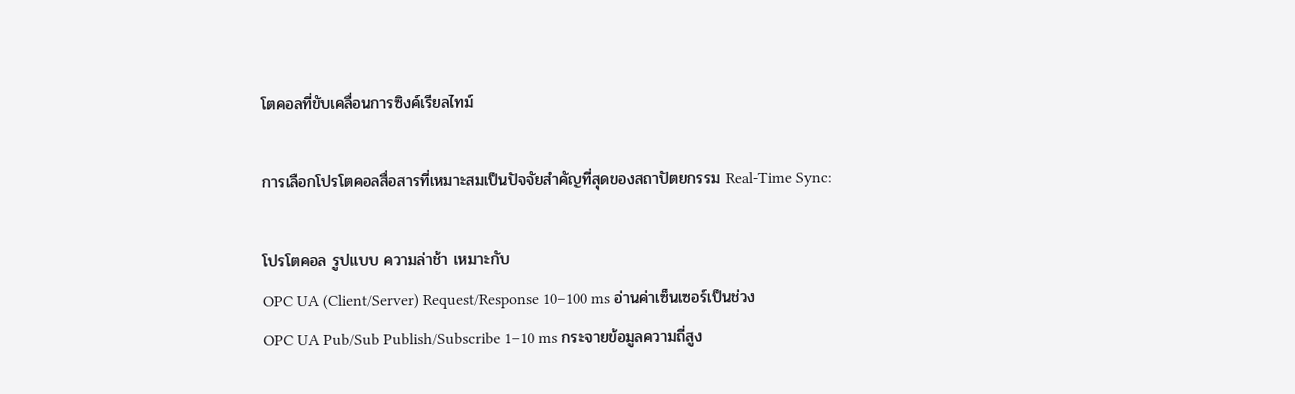โตคอลที่ขับเคลื่อนการซิงค์เรียลไทม์

การเลือกโปรโตคอลสื่อสารที่เหมาะสมเป็นปัจจัยสำคัญที่สุดของสถาปัตยกรรม Real-Time Sync:

โปรโตคอล รูปแบบ ความล่าช้า เหมาะกับ
OPC UA (Client/Server) Request/Response 10–100 ms อ่านค่าเซ็นเซอร์เป็นช่วง
OPC UA Pub/Sub Publish/Subscribe 1–10 ms กระจายข้อมูลความถี่สูง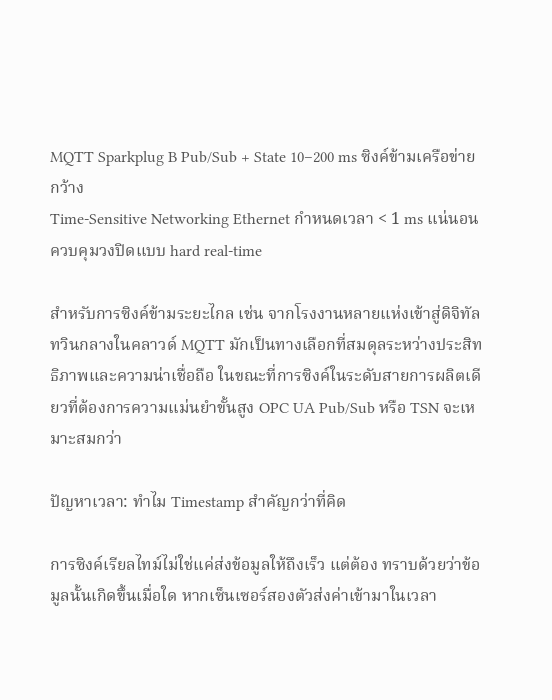MQTT Sparkplug B Pub/Sub + State 10–200 ms ซิงค์ข้ามเครือข่ายกว้าง
Time-Sensitive Networking Ethernet กำหนดเวลา < 1 ms แน่นอน ควบคุมวงปิดแบบ hard real-time

สำหรับการซิงค์ข้ามระยะไกล เช่น จากโรงงานหลายแห่งเข้าสู่ดิจิทัลทวินกลางในคลาวด์ MQTT มักเป็นทางเลือกที่สมดุลระหว่างประสิทธิภาพและความน่าเชื่อถือ ในขณะที่การซิงค์ในระดับสายการผลิตเดียวที่ต้องการความแม่นยำขั้นสูง OPC UA Pub/Sub หรือ TSN จะเหมาะสมกว่า

ปัญหาเวลา: ทำไม Timestamp สำคัญกว่าที่คิด

การซิงค์เรียลไทม์ไม่ใช่แค่ส่งข้อมูลให้ถึงเร็ว แต่ต้อง ทราบด้วยว่าข้อมูลนั้นเกิดขึ้นเมื่อใด หากเซ็นเซอร์สองตัวส่งค่าเข้ามาในเวลา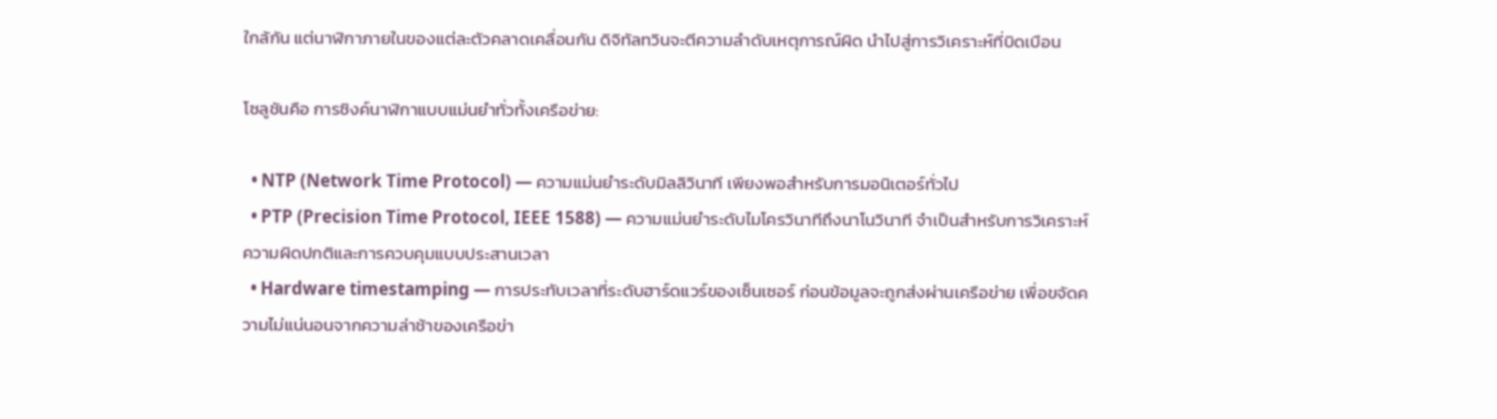ใกล้กัน แต่นาฬิกาภายในของแต่ละตัวคลาดเคลื่อนกัน ดิจิทัลทวินจะตีความลำดับเหตุการณ์ผิด นำไปสู่การวิเคราะห์ที่บิดเบือน

โซลูชันคือ การซิงค์นาฬิกาแบบแม่นยำทั่วทั้งเครือข่าย:

  • NTP (Network Time Protocol) — ความแม่นยำระดับมิลลิวินาที เพียงพอสำหรับการมอนิเตอร์ทั่วไป
  • PTP (Precision Time Protocol, IEEE 1588) — ความแม่นยำระดับไมโครวินาทีถึงนาโนวินาที จำเป็นสำหรับการวิเคราะห์ความผิดปกติและการควบคุมแบบประสานเวลา
  • Hardware timestamping — การประทับเวลาที่ระดับฮาร์ดแวร์ของเซ็นเซอร์ ก่อนข้อมูลจะถูกส่งผ่านเครือข่าย เพื่อขจัดความไม่แน่นอนจากความล่าช้าของเครือข่า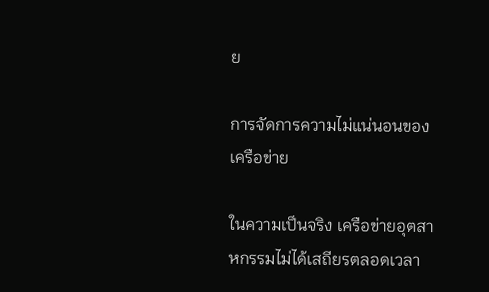ย

การจัดการความไม่แน่นอนของเครือข่าย

ในความเป็นจริง เครือข่ายอุตสาหกรรมไม่ได้เสถียรตลอดเวลา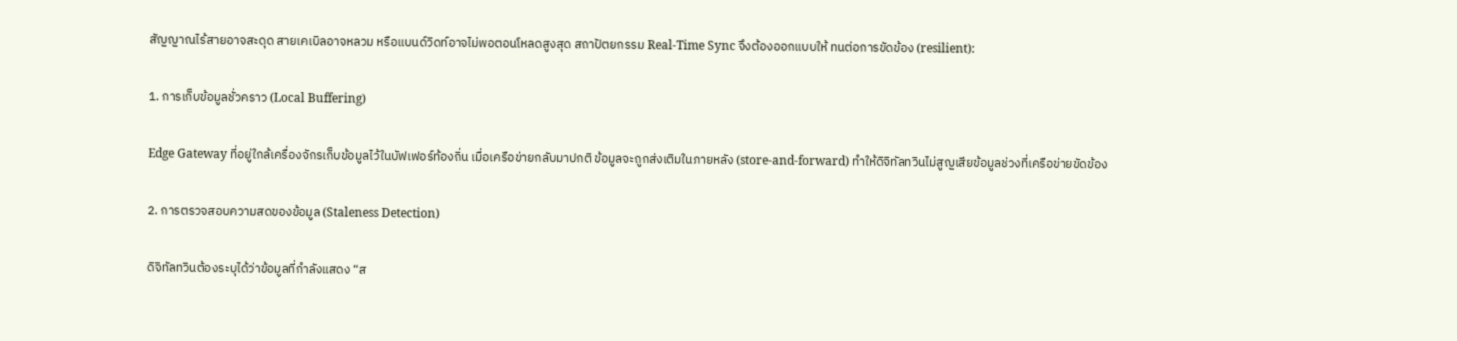สัญญาณไร้สายอาจสะดุด สายเคเบิลอาจหลวม หรือแบนด์วิดท์อาจไม่พอตอนโหลดสูงสุด สถาปัตยกรรม Real-Time Sync จึงต้องออกแบบให้ ทนต่อการขัดข้อง (resilient):

1. การเก็บข้อมูลชั่วคราว (Local Buffering)

Edge Gateway ที่อยู่ใกล้เครื่องจักรเก็บข้อมูลไว้ในบัฟเฟอร์ท้องถิ่น เมื่อเครือข่ายกลับมาปกติ ข้อมูลจะถูกส่งเติมในภายหลัง (store-and-forward) ทำให้ดิจิทัลทวินไม่สูญเสียข้อมูลช่วงที่เครือข่ายขัดข้อง

2. การตรวจสอบความสดของข้อมูล (Staleness Detection)

ดิจิทัลทวินต้องระบุได้ว่าข้อมูลที่กำลังแสดง “ส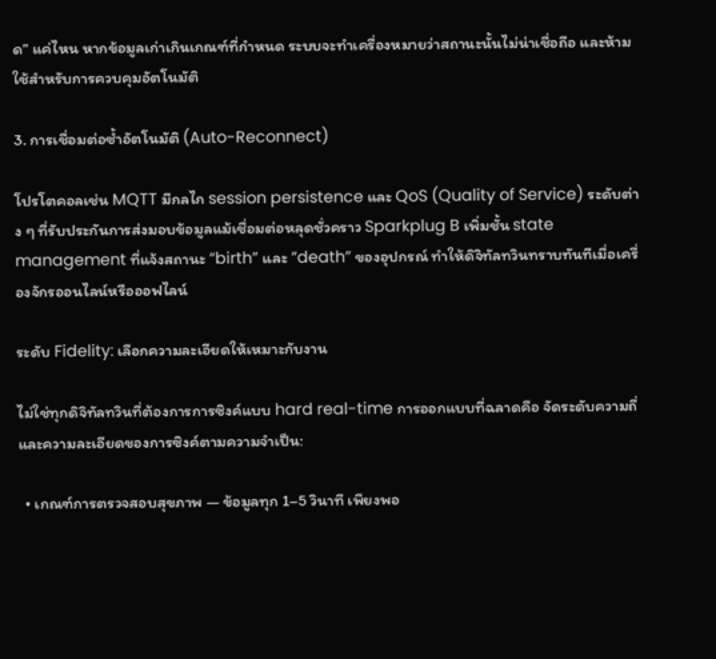ด” แค่ไหน หากข้อมูลเก่าเกินเกณฑ์ที่กำหนด ระบบจะทำเครื่องหมายว่าสถานะนั้นไม่น่าเชื่อถือ และห้ามใช้สำหรับการควบคุมอัตโนมัติ

3. การเชื่อมต่อซ้ำอัตโนมัติ (Auto-Reconnect)

โปรโตคอลเช่น MQTT มีกลไก session persistence และ QoS (Quality of Service) ระดับต่าง ๆ ที่รับประกันการส่งมอบข้อมูลแม้เชื่อมต่อหลุดชั่วคราว Sparkplug B เพิ่มชั้น state management ที่แจ้งสถานะ “birth” และ “death” ของอุปกรณ์ ทำให้ดิจิทัลทวินทราบทันทีเมื่อเครื่องจักรออนไลน์หรือออฟไลน์

ระดับ Fidelity: เลือกความละเอียดให้เหมาะกับงาน

ไม่ใช่ทุกดิจิทัลทวินที่ต้องการการซิงค์แบบ hard real-time การออกแบบที่ฉลาดคือ จัดระดับความถี่และความละเอียดของการซิงค์ตามความจำเป็น:

  • เกณฑ์การตรวจสอบสุขภาพ — ข้อมูลทุก 1–5 วินาที เพียงพอ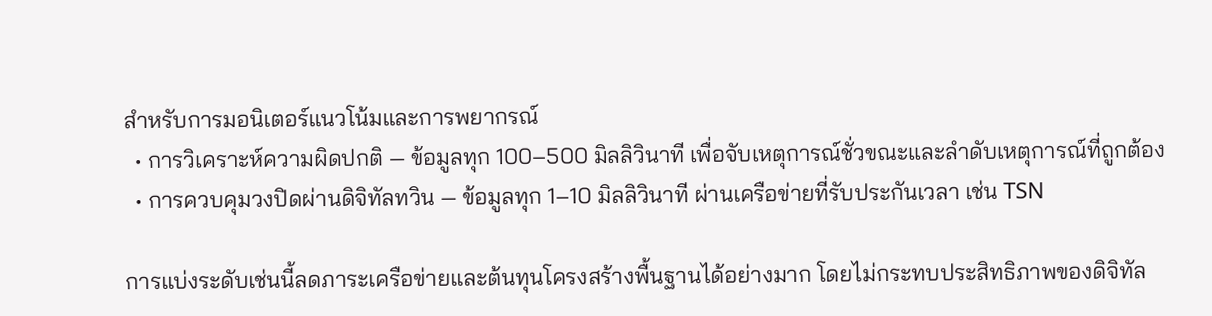สำหรับการมอนิเตอร์แนวโน้มและการพยากรณ์
  • การวิเคราะห์ความผิดปกติ — ข้อมูลทุก 100–500 มิลลิวินาที เพื่อจับเหตุการณ์ชั่วขณะและลำดับเหตุการณ์ที่ถูกต้อง
  • การควบคุมวงปิดผ่านดิจิทัลทวิน — ข้อมูลทุก 1–10 มิลลิวินาที ผ่านเครือข่ายที่รับประกันเวลา เช่น TSN

การแบ่งระดับเช่นนี้ลดภาระเครือข่ายและต้นทุนโครงสร้างพื้นฐานได้อย่างมาก โดยไม่กระทบประสิทธิภาพของดิจิทัล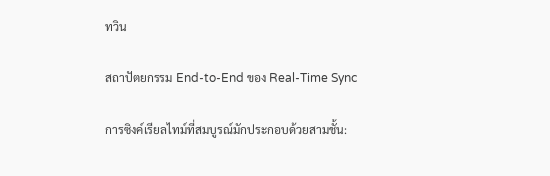ทวิน

สถาปัตยกรรม End-to-End ของ Real-Time Sync

การซิงค์เรียลไทม์ที่สมบูรณ์มักประกอบด้วยสามชั้น: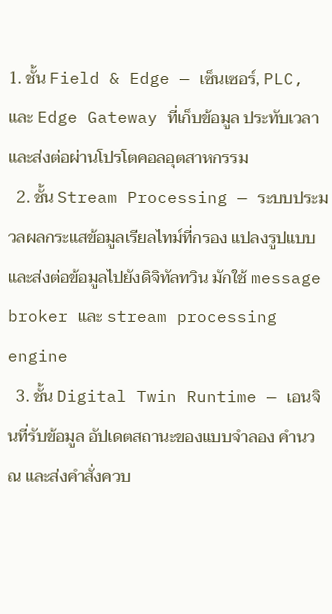1. ชั้น Field & Edge — เซ็นเซอร์, PLC, และ Edge Gateway ที่เก็บข้อมูล ประทับเวลา และส่งต่อผ่านโปรโตคอลอุตสาหกรรม
  2. ชั้น Stream Processing — ระบบประมวลผลกระแสข้อมูลเรียลไทม์ที่กรอง แปลงรูปแบบ และส่งต่อข้อมูลไปยังดิจิทัลทวิน มักใช้ message broker และ stream processing engine
  3. ชั้น Digital Twin Runtime — เอนจินที่รับข้อมูล อัปเดตสถานะของแบบจำลอง คำนวณ และส่งคำสั่งควบ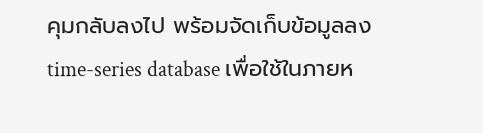คุมกลับลงไป พร้อมจัดเก็บข้อมูลลง time-series database เพื่อใช้ในภายห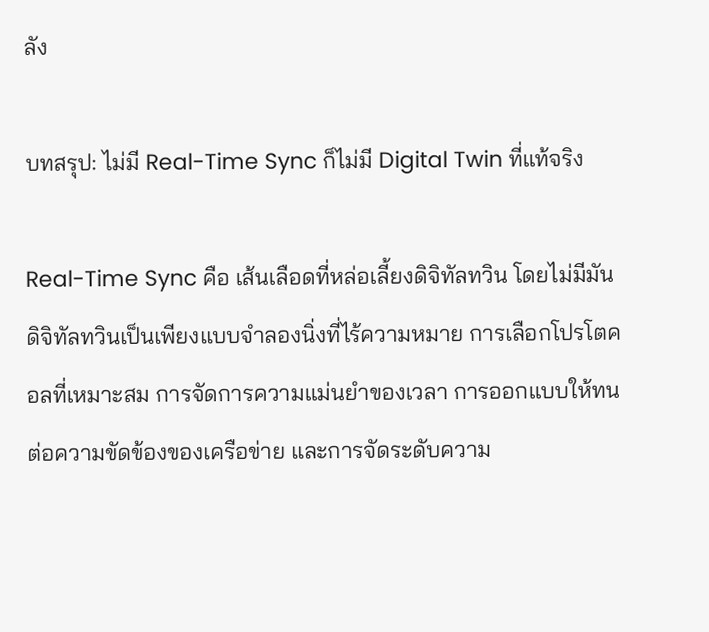ลัง

บทสรุป: ไม่มี Real-Time Sync ก็ไม่มี Digital Twin ที่แท้จริง

Real-Time Sync คือ เส้นเลือดที่หล่อเลี้ยงดิจิทัลทวิน โดยไม่มีมัน ดิจิทัลทวินเป็นเพียงแบบจำลองนิ่งที่ไร้ความหมาย การเลือกโปรโตคอลที่เหมาะสม การจัดการความแม่นยำของเวลา การออกแบบให้ทนต่อความขัดข้องของเครือข่าย และการจัดระดับความ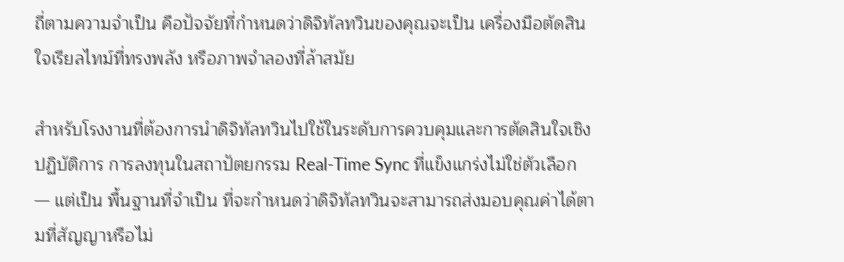ถี่ตามความจำเป็น คือปัจจัยที่กำหนดว่าดิจิทัลทวินของคุณจะเป็น เครื่องมือตัดสินใจเรียลไทม์ที่ทรงพลัง หรือภาพจำลองที่ล้าสมัย

สำหรับโรงงานที่ต้องการนำดิจิทัลทวินไปใช้ในระดับการควบคุมและการตัดสินใจเชิงปฏิบัติการ การลงทุนในสถาปัตยกรรม Real-Time Sync ที่แข็งแกร่งไม่ใช่ตัวเลือก — แต่เป็น พื้นฐานที่จำเป็น ที่จะกำหนดว่าดิจิทัลทวินจะสามารถส่งมอบคุณค่าได้ตามที่สัญญาหรือไม่